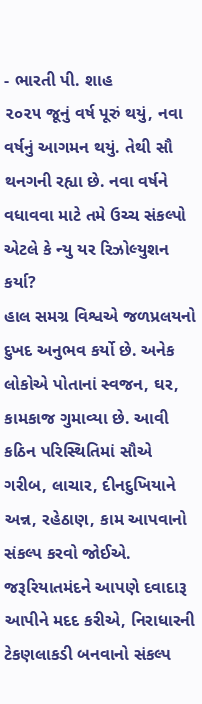- ભારતી પી. શાહ
૨૦૨૫ જૂનું વર્ષ પૂરું થયું, નવા વર્ષનું આગમન થયું. તેથી સૌ થનગની રહ્યા છે. નવા વર્ષને વધાવવા માટે તમે ઉચ્ચ સંકલ્પો એટલે કે ન્યુ યર રિઝોલ્યુશન કર્યા?
હાલ સમગ્ર વિશ્વએ જળપ્રલયનો દુખદ અનુભવ કર્યો છે. અનેક લોકોએ પોતાનાં સ્વજન, ઘર, કામકાજ ગુમાવ્યા છે. આવી કઠિન પરિસ્થિતિમાં સૌએ ગરીબ, લાચાર, દીનદુખિયાને અન્ન, રહેઠાણ, કામ આપવાનો સંકલ્પ કરવો જોઈએ. જરૂરિયાતમંદને આપણે દવાદારૂ આપીને મદદ કરીએ, નિરાધારની ટેકણલાકડી બનવાનો સંકલ્પ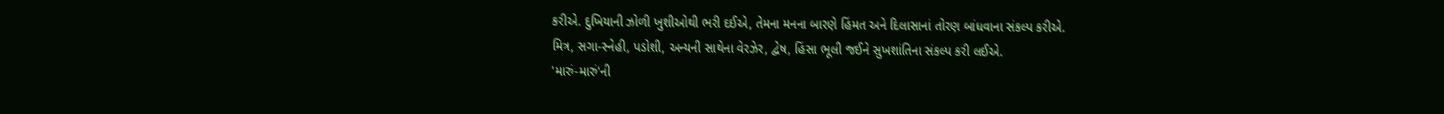કરીએ. દુખિયાની ઝોળી ખુશીઓથી ભરી દઈએ, તેમના મનના બારણે હિંમત અને દિલાસાનાં તોરણ બાંધવાના સંકલ્પ કરીએ.
મિત્ર, સગા-સ્નેહી, પડોશી, અન્યની સાથેના વેરઝેર, દ્વેષ, હિંસા ભૂલી જઈને સુખશાંતિના સંકલ્પ કરી લઈએ.
'મારું-મારું'ની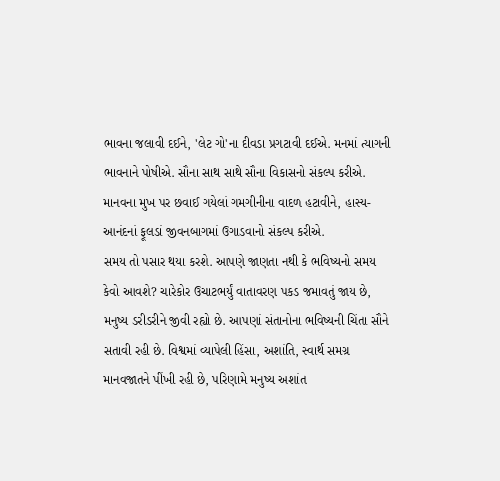ભાવના જલાવી દઈને, 'લેટ ગો'ના દીવડા પ્રગટાવી દઈએ. મનમાં ત્યાગની ભાવનાને પોષીએ. સૌના સાથ સાથે સૌના વિકાસનો સંકલ્પ કરીએ.
માનવના મુખ પર છવાઈ ગયેલાં ગમગીનીના વાદળ હટાવીને, હાસ્ય-આનંદનાં ફૂલડાં જીવનબાગમાં ઉગાડવાનો સંકલ્પ કરીએ.
સમય તો પસાર થયા કરશે. આપણે જાણતા નથી કે ભવિષ્યનો સમય કેવો આવશે? ચારેકોર ઉચાટભર્યું વાતાવરણ પકડ જમાવતું જાય છે, મનુષ્ય ડરીડરીને જીવી રહ્યો છે. આપણાં સંતાનોના ભવિષ્યની ચિંતા સૌને સતાવી રહી છે. વિશ્વમાં વ્યાપેલી હિંસા, અશાંતિ, સ્વાર્થ સમગ્ર માનવજાતને પીંખી રહી છે, પરિણામે મનુષ્ય અશાંત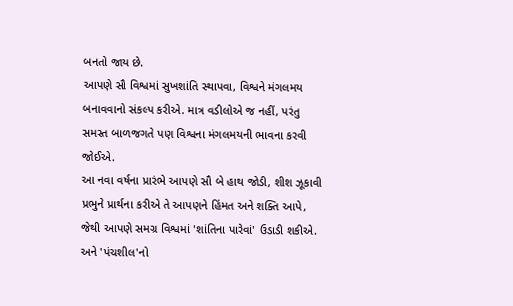બનતો જાય છે.
આપણે સૌ વિશ્વમાં સુખશાંતિ સ્થાપવા, વિશ્વને મંગલમય બનાવવાનો સંકલ્પ કરીએ. માત્ર વડીલોએ જ નહીં, પરંતુ સમસ્ત બાળજગતે પણ વિશ્વના મંગલમયની ભાવના કરવી જોઈએ.
આ નવા વર્ષના પ્રારંભે આપણે સૌ બે હાથ જોડી, શીશ ઝૂકાવી પ્રભુને પ્રાર્થના કરીએ તે આપણને હિંમત અને શક્તિ આપે, જેથી આપણે સમગ્ર વિશ્વમાં 'શાંતિના પારેવાં' ઉડાડી શકીએ. અને 'પંચશીલ'નો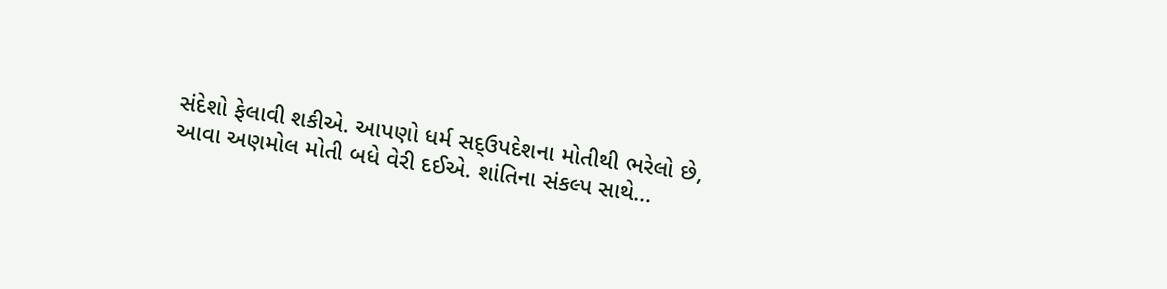સંદેશો ફેલાવી શકીએ. આપણો ધર્મ સદ્ઉપદેશના મોતીથી ભરેલો છે, આવા અણમોલ મોતી બધે વેરી દઈએ. શાંતિના સંકલ્પ સાથે...